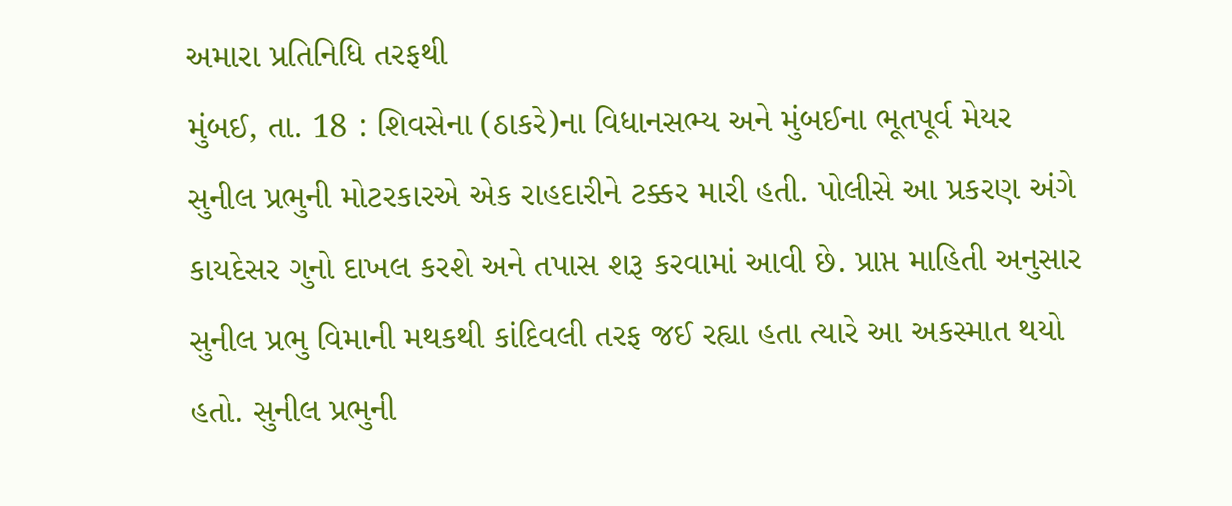અમારા પ્રતિનિધિ તરફથી
મુંબઈ, તા. 18 : શિવસેના (ઠાકરે)ના વિધાનસભ્ય અને મુંબઈના ભૂતપૂર્વ મેયર સુનીલ પ્રભુની મોટરકારએ એક રાહદારીને ટક્કર મારી હતી. પોલીસે આ પ્રકરણ અંગે કાયદેસર ગુનો દાખલ કરશે અને તપાસ શરૂ કરવામાં આવી છે. પ્રાપ્ત માહિતી અનુસાર સુનીલ પ્રભુ વિમાની મથકથી કાંદિવલી તરફ જઈ રહ્યા હતા ત્યારે આ અકસ્માત થયો હતો. સુનીલ પ્રભુની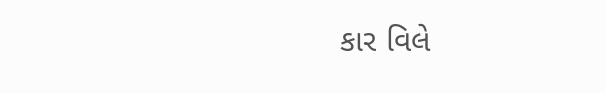કાર વિલે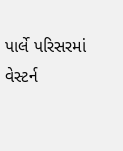પાર્લે પરિસરમાં વેસ્ટર્ન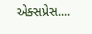એક્સપ્રેસ....